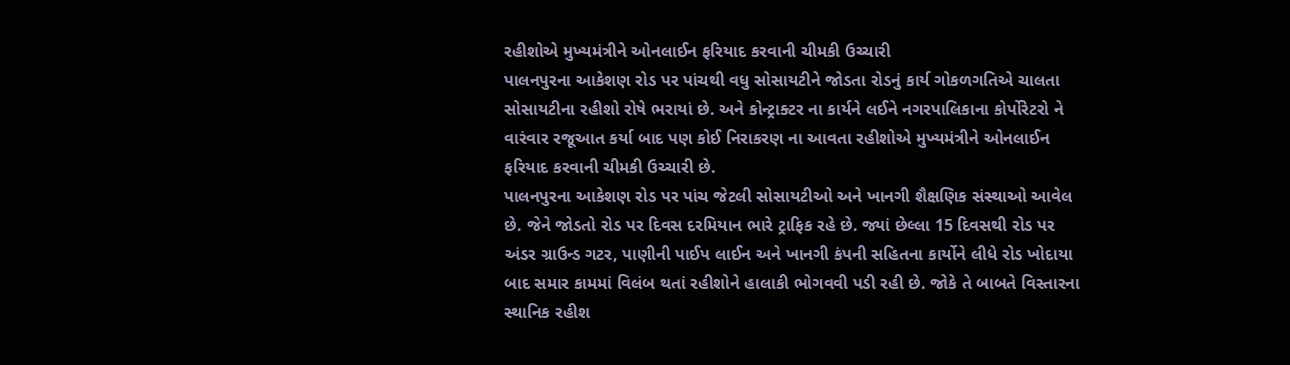રહીશોએ મુખ્યમંત્રીને ઓનલાઈન ફરિયાદ કરવાની ચીમકી ઉચ્ચારી
પાલનપુરના આકેશણ રોડ પર પાંચથી વધુ સોસાયટીને જોડતા રોડનું કાર્ય ગોકળગતિએ ચાલતા સોસાયટીના રહીશો રોષે ભરાયાં છે. અને કોન્ટ્રાક્ટર ના કાર્યને લઈને નગરપાલિકાના કોર્પોરેટરો ને વારંવાર રજૂઆત કર્યા બાદ પણ કોઈ નિરાકરણ ના આવતા રહીશોએ મુખ્યમંત્રીને ઓનલાઈન ફરિયાદ કરવાની ચીમકી ઉચ્ચારી છે.
પાલનપુરના આકેશણ રોડ પર પાંચ જેટલી સોસાયટીઓ અને ખાનગી શૈક્ષણિક સંસ્થાઓ આવેલ છે. જેને જોડતો રોડ પર દિવસ દરમિયાન ભારે ટ્રાફિક રહે છે. જ્યાં છેલ્લા 15 દિવસથી રોડ પર અંડર ગ્રાઉન્ડ ગટર, પાણીની પાઈપ લાઈન અને ખાનગી કંપની સહિતના કાર્યોને લીધે રોડ ખોદાયા બાદ સમાર કામમાં વિલંબ થતાં રહીશોને હાલાકી ભોગવવી પડી રહી છે. જોકે તે બાબતે વિસ્તારના સ્થાનિક રહીશ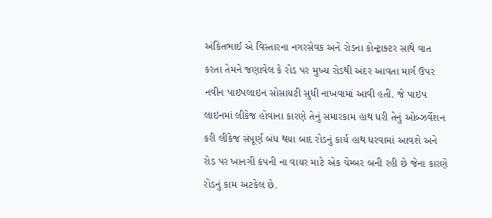અંકિતભાઈ એ વિસ્તારના નગરસેવક અને રોડના કોન્ટ્રાક્ટર સાથે વાત કરતા તેમને જણાવેલ કે રોડ પર મુખ્ય રોડથી અંદર આવતા માર્ગ ઉપર નવીન પાઇપલાઇન સોસાયટી સુધી નાખવામાં આવી હતી. જે પાઇપ લાઇનમાં લીકેજ હોવાના કારણે તેનું સમારકામ હાથ ધરી તેનું ઓબ્ઝર્વેશન કરી લીકેજ સંપૂર્ણ બંધ થયા બાદ રોડનું કાર્ય હાથ ધરવામાં આવશે અને રોડ પર ખાનગી કંપની ના વાયર માટે એક ચેમ્બર બની રહી છે જેના કારણે રોડનું કામ અટકેલ છે.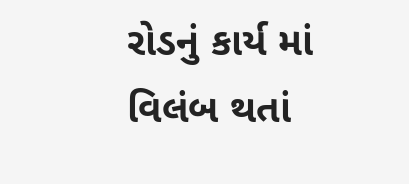રોડનું કાર્ય માં વિલંબ થતાં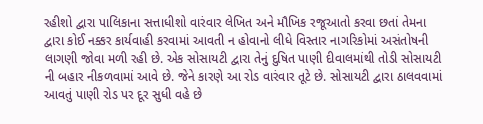રહીશો દ્વારા પાલિકાના સત્તાધીશો વારંવાર લેખિત અને મૌખિક રજૂઆતો કરવા છતાં તેમના દ્વારા કોઈ નક્કર કાર્યવાહી કરવામાં આવતી ન હોવાનો લીધે વિસ્તાર નાગરિકોમાં અસંતોષની લાગણી જોવા મળી રહી છે. એક સોસાયટી દ્વારા તેનું દુષિત પાણી દીવાલમાંથી તોડી સોસાયટી ની બહાર નીકળવામાં આવે છે. જેને કારણે આ રોડ વારંવાર તૂટે છે. સોસાયટી દ્વારા ઠાલવવામાં આવતું પાણી રોડ પર દૂર સુધી વહે છે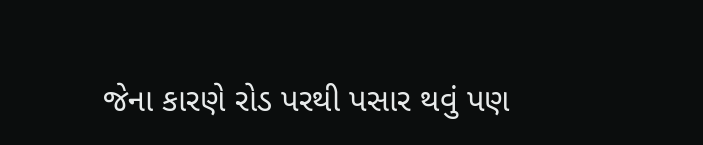જેના કારણે રોડ પરથી પસાર થવું પણ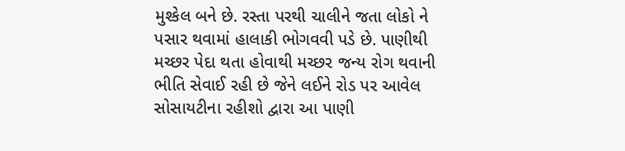મુશ્કેલ બને છે. રસ્તા પરથી ચાલીને જતા લોકો ને પસાર થવામાં હાલાકી ભોગવવી પડે છે. પાણીથી મચ્છર પેદા થતા હોવાથી મચ્છર જન્ય રોગ થવાની ભીતિ સેવાઈ રહી છે જેને લઈને રોડ પર આવેલ સોસાયટીના રહીશો દ્વારા આ પાણી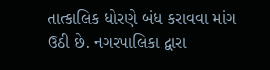તાત્કાલિક ધોરણે બંધ કરાવવા માંગ ઉઠી છે. નગરપાલિકા દ્વારા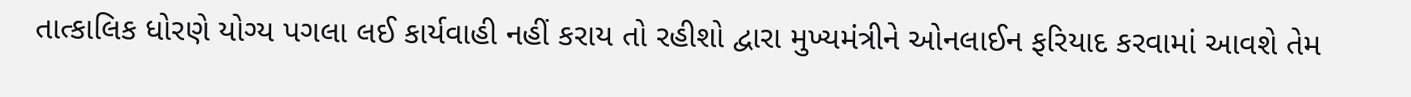તાત્કાલિક ધોરણે યોગ્ય પગલા લઈ કાર્યવાહી નહીં કરાય તો રહીશો દ્વારા મુખ્યમંત્રીને ઓનલાઈન ફરિયાદ કરવામાં આવશે તેમ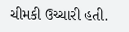ચીમકી ઉચ્ચારી હતી.